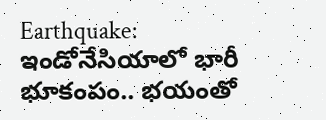Earthquake: ఇండోనేసియాలో భారీ భూకంపం.. భయంతో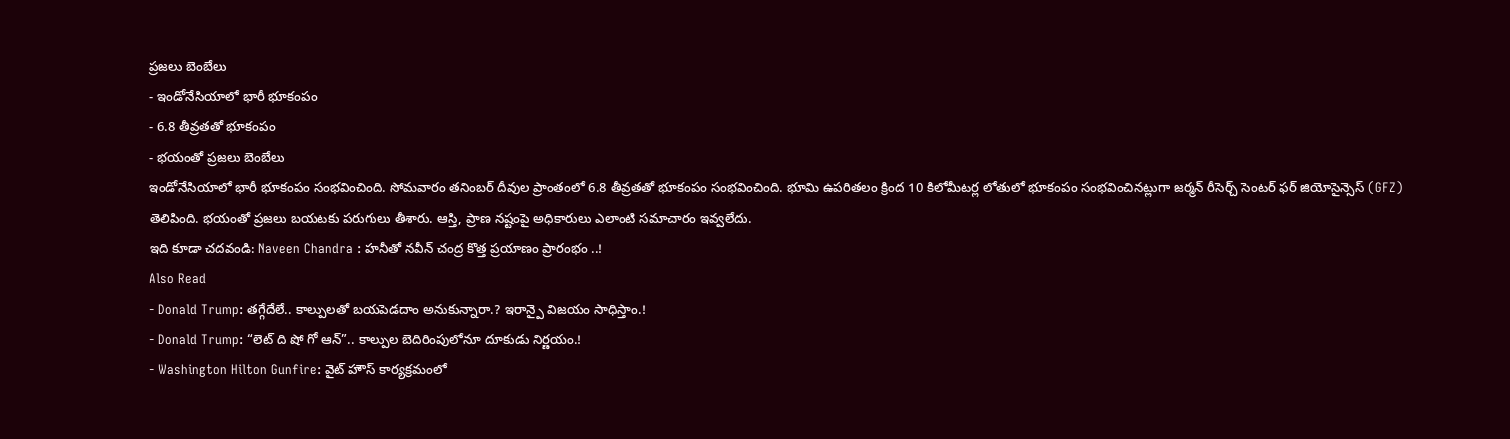ప్రజలు బెంబేలు
- ఇండోనేసియాలో భారీ భూకంపం
- 6.8 తీవ్రతతో భూకంపం
- భయంతో ప్రజలు బెంబేలు
ఇండోనేసియాలో భారీ భూకంపం సంభవించింది. సోమవారం తనింబర్ దీవుల ప్రాంతంలో 6.8 తీవ్రతతో భూకంపం సంభవించింది. భూమి ఉపరితలం క్రింద 10 కిలోమీటర్ల లోతులో భూకంపం సంభవించినట్లుగా జర్మన్ రీసెర్చ్ సెంటర్ ఫర్ జియోసైన్సెస్ (GFZ) తెలిపింది. భయంతో ప్రజలు బయటకు పరుగులు తీశారు. ఆస్తి, ప్రాణ నష్టంపై అధికారులు ఎలాంటి సమాచారం ఇవ్వలేదు.
ఇది కూడా చదవండి: Naveen Chandra : హనీతో నవీన్ చంద్ర కొత్త ప్రయాణం ప్రారంభం ..!
Also Read
- Donald Trump: తగ్గేదేలే.. కాల్పులతో బయపెడదాం అనుకున్నారా.? ఇరాన్పై విజయం సాధిస్తాం.!
- Donald Trump: “లెట్ ది షో గో ఆన్”.. కాల్పుల బెదిరింపులోనూ దూకుడు నిర్ణయం.!
- Washington Hilton Gunfire: వైట్ హౌస్ కార్యక్రమంలో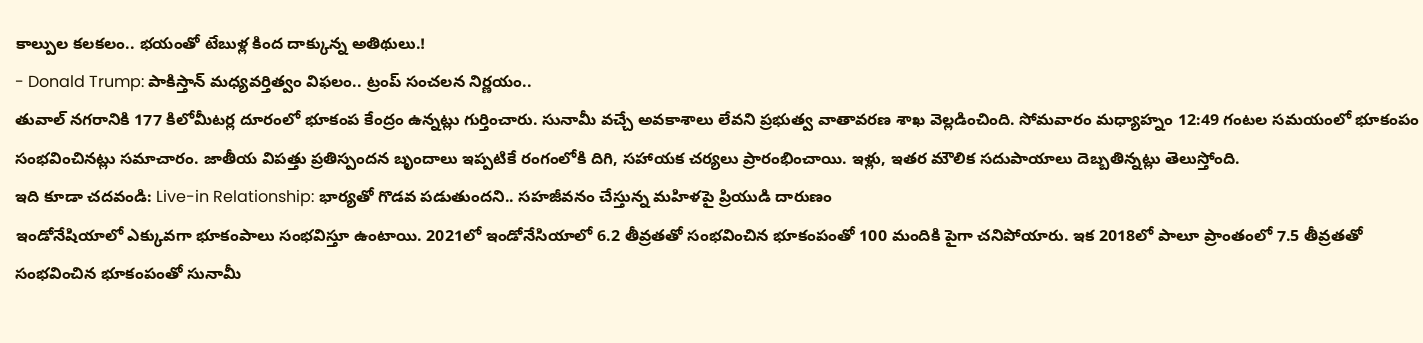కాల్పుల కలకలం.. భయంతో టేబుళ్ల కింద దాక్కున్న అతిథులు.!
- Donald Trump: పాకిస్తాన్ మధ్యవర్తిత్వం విఫలం.. ట్రంప్ సంచలన నిర్ణయం..
తువాల్ నగరానికి 177 కిలోమీటర్ల దూరంలో భూకంప కేంద్రం ఉన్నట్లు గుర్తించారు. సునామీ వచ్చే అవకాశాలు లేవని ప్రభుత్వ వాతావరణ శాఖ వెల్లడించింది. సోమవారం మధ్యాహ్నం 12:49 గంటల సమయంలో భూకంపం సంభవించినట్లు సమాచారం. జాతీయ విపత్తు ప్రతిస్పందన బృందాలు ఇప్పటికే రంగంలోకి దిగి, సహాయక చర్యలు ప్రారంభించాయి. ఇళ్లు, ఇతర మౌలిక సదుపాయాలు దెబ్బతిన్నట్లు తెలుస్తోంది.
ఇది కూడా చదవండి: Live-in Relationship: భార్యతో గొడవ పడుతుందని.. సహజీవనం చేస్తున్న మహిళపై ప్రియుడి దారుణం
ఇండోనేషియాలో ఎక్కువగా భూకంపాలు సంభవిస్తూ ఉంటాయి. 2021లో ఇండోనేసియాలో 6.2 తీవ్రతతో సంభవించిన భూకంపంతో 100 మందికి పైగా చనిపోయారు. ఇక 2018లో పాలూ ప్రాంతంలో 7.5 తీవ్రతతో సంభవించిన భూకంపంతో సునామీ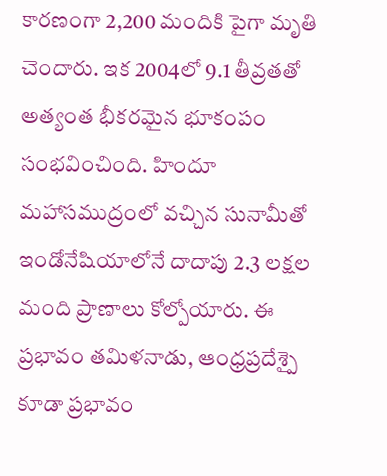కారణంగా 2,200 మందికి పైగా మృతి చెందారు. ఇక 2004లో 9.1 తీవ్రతతో అత్యంత భీకరమైన భూకంపం సంభవించింది. హిందూ మహాసముద్రంలో వచ్చిన సునామీతో ఇండోనేషియాలోనే దాదాపు 2.3 లక్షల మంది ప్రాణాలు కోల్పోయారు. ఈ ప్రభావం తమిళనాడు, ఆంధ్రప్రదేశ్పై కూడా ప్రభావం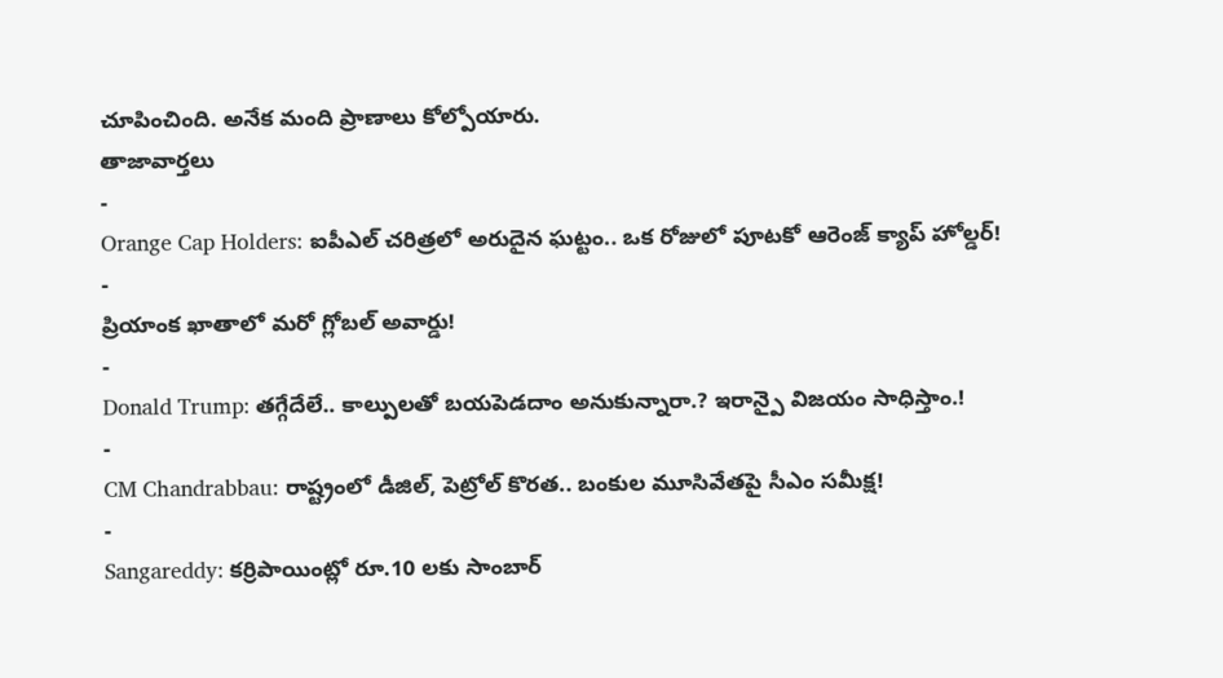చూపించింది. అనేక మంది ప్రాణాలు కోల్పోయారు.
తాజావార్తలు
-
Orange Cap Holders: ఐపీఎల్ చరిత్రలో అరుదైన ఘట్టం.. ఒక రోజులో పూటకో ఆరెంజ్ క్యాప్ హోల్డర్!
-
ప్రియాంక ఖాతాలో మరో గ్లోబల్ అవార్డు!
-
Donald Trump: తగ్గేదేలే.. కాల్పులతో బయపెడదాం అనుకున్నారా.? ఇరాన్పై విజయం సాధిస్తాం.!
-
CM Chandrabbau: రాష్ట్రంలో డీజిల్, పెట్రోల్ కొరత.. బంకుల మూసివేతపై సీఎం సమీక్ష!
-
Sangareddy: కర్రిపాయింట్లో రూ.10 లకు సాంబార్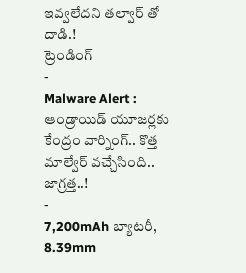ఇవ్వలేదని తల్వార్ తో దాడి.!
ట్రెండింగ్
-
Malware Alert : ఆండ్రాయిడ్ యూజర్లకు కేంద్రం వార్నింగ్.. కొత్త మాల్వేర్ వచ్చేసింది.. జాగ్రత్త..!
-
7,200mAh బ్యాటరీ, 8.39mm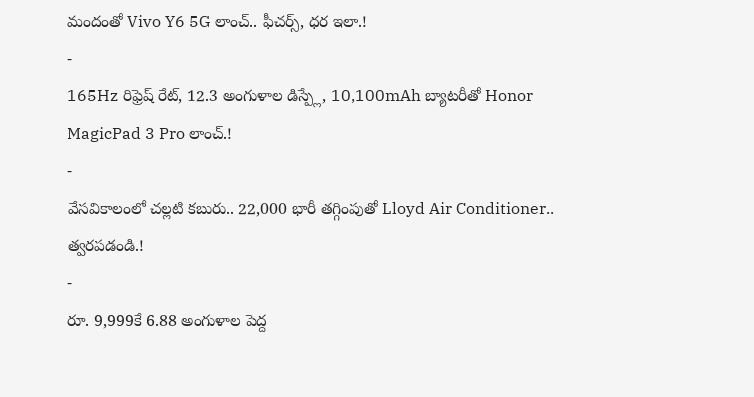మందంతో Vivo Y6 5G లాంచ్.. ఫీచర్స్, ధర ఇలా.!
-
165Hz రిఫ్రెష్ రేట్, 12.3 అంగుళాల డిస్ప్లే, 10,100mAh బ్యాటరీతో Honor MagicPad 3 Pro లాంచ్.!
-
వేసవికాలంలో చల్లటి కబురు.. 22,000 భారీ తగ్గింపుతో Lloyd Air Conditioner.. త్వరపడండి.!
-
రూ. 9,999కే 6.88 అంగుళాల పెద్ద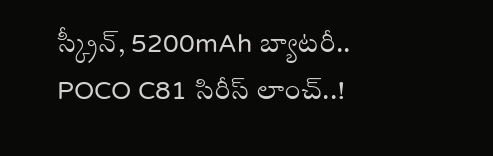స్క్రీన్, 5200mAh బ్యాటరీ.. POCO C81 సిరీస్ లాంచ్..!